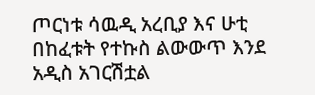ጦርነቱ ሳዉዲ አረቢያ እና ሁቲ በከፈቱት የተኩስ ልውውጥ እንደ አዲስ አገርሽቷል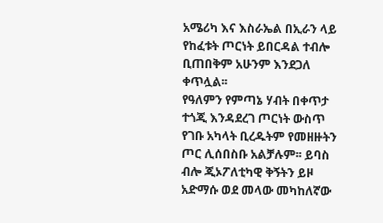አሜሪካ እና እስራኤል በኢራን ላይ የከፈቱት ጦርነት ይበርዳል ተብሎ ቢጠበቅም አሁንም እንደጋለ ቀጥሏል፡፡
የዓለምን የምጣኔ ሃብት በቀጥታ ተጎጂ እንዳደረገ ጦርነት ውስጥ የገቡ አካላት ቢረዱትም የመዘዙትን ጦር ሊሰበስቡ አልቻሉም፡፡ ይባስ ብሎ ጂኦፖለቲካዊ ቅኝትን ይዞ አድማሱ ወደ መላው መካከለኛው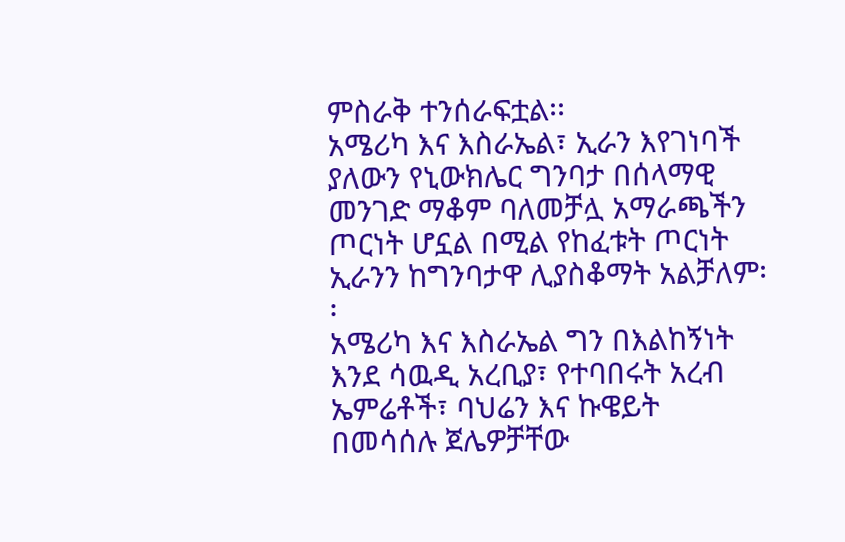ምስራቅ ተንሰራፍቷል፡፡
አሜሪካ እና እስራኤል፣ ኢራን እየገነባች ያለውን የኒውክሌር ግንባታ በሰላማዊ መንገድ ማቆም ባለመቻሏ አማራጫችን ጦርነት ሆኗል በሚል የከፈቱት ጦርነት ኢራንን ከግንባታዋ ሊያስቆማት አልቻለም፡፡
አሜሪካ እና እስራኤል ግን በእልከኝነት እንደ ሳዉዲ አረቢያ፣ የተባበሩት አረብ ኤምሬቶች፣ ባህሬን እና ኩዌይት በመሳሰሉ ጀሌዎቻቸው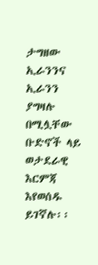ታግዘው ኢራንንና ኢራንን ያግዛሉ በሚሏቸው ቡድኖች ላይ ወታደራዊ እርምጃ እየወሰዱ ይገኛሉ፡፡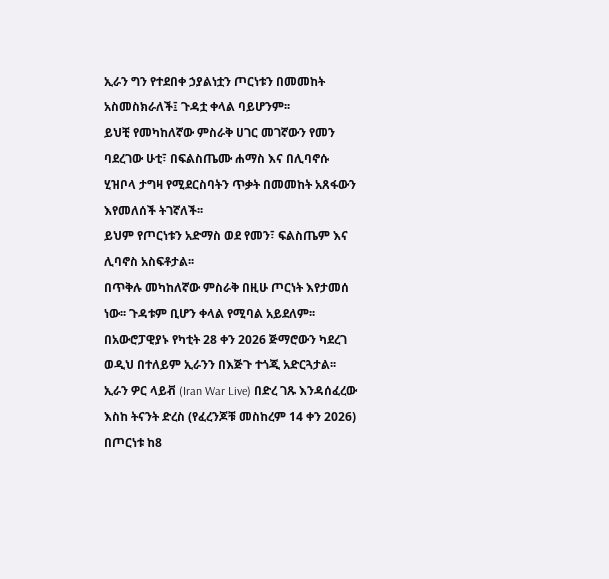ኢራን ግን የተደበቀ ኃያልነቷን ጦርነቱን በመመከት አስመስክራለች፤ ጉዳቷ ቀላል ባይሆንም፡፡
ይህቺ የመካከለኛው ምስራቅ ሀገር መገኛውን የመን ባደረገው ሁቲ፣ በፍልስጤሙ ሐማስ እና በሊባኖሱ ሂዝቦላ ታግዛ የሚደርስባትን ጥቃት በመመከት አጸፋውን እየመለሰች ትገኛለች፡፡
ይህም የጦርነቱን አድማስ ወደ የመን፣ ፍልስጤም እና ሊባኖስ አስፍቶታል፡፡
በጥቅሉ መካከለኛው ምስራቅ በዚሁ ጦርነት እየታመሰ ነው፡፡ ጉዳቱም ቢሆን ቀላል የሚባል አይደለም፡፡ በአውሮፓዊያኑ የካቲት 28 ቀን 2026 ጅማሮውን ካደረገ ወዲህ በተለይም ኢራንን በእጅጉ ተጎጂ አድርጓታል፡፡
ኢራን ዎር ላይቭ (Iran War Live) በድረ ገጹ እንዳሰፈረው እስከ ትናንት ድረስ (የፈረንጆቹ መስከረም 14 ቀን 2026) በጦርነቱ ከ8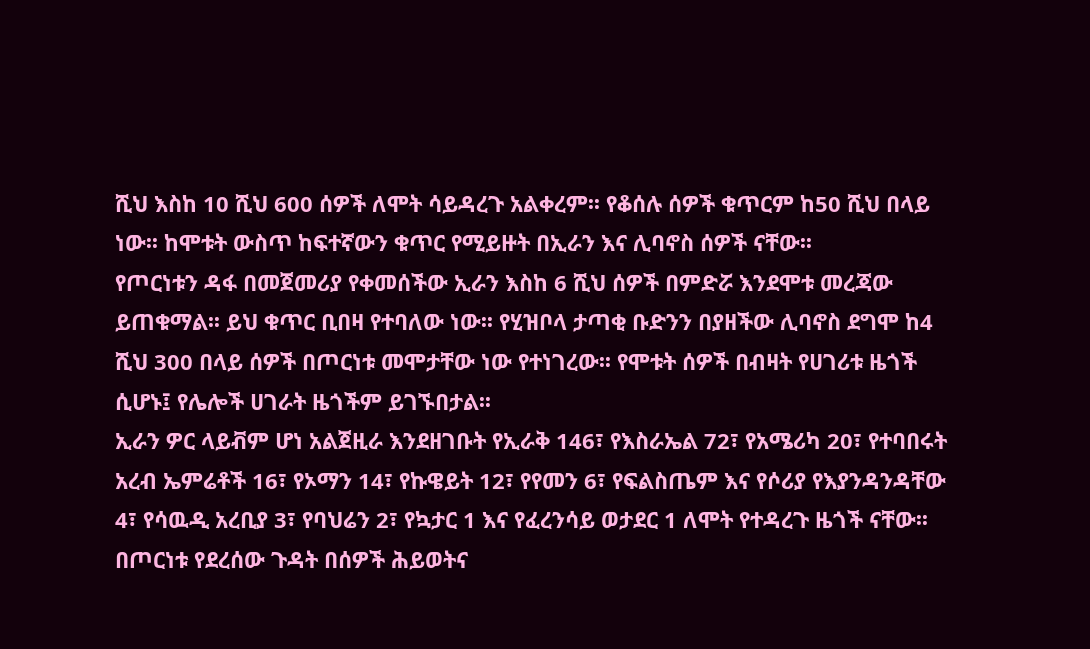ሺህ እስከ 10 ሺህ 600 ሰዎች ለሞት ሳይዳረጉ አልቀረም፡፡ የቆሰሉ ሰዎች ቁጥርም ከ50 ሺህ በላይ ነው፡፡ ከሞቱት ውስጥ ከፍተኛውን ቁጥር የሚይዙት በኢራን እና ሊባኖስ ሰዎች ናቸው፡፡
የጦርነቱን ዳፋ በመጀመሪያ የቀመሰችው ኢራን እስከ 6 ሺህ ሰዎች በምድሯ እንደሞቱ መረጃው ይጠቁማል፡፡ ይህ ቁጥር ቢበዛ የተባለው ነው፡፡ የሂዝቦላ ታጣቂ ቡድንን በያዘችው ሊባኖስ ደግሞ ከ4 ሺህ 300 በላይ ሰዎች በጦርነቱ መሞታቸው ነው የተነገረው፡፡ የሞቱት ሰዎች በብዛት የሀገሪቱ ዜጎች ሲሆኑ፤ የሌሎች ሀገራት ዜጎችም ይገኙበታል፡፡
ኢራን ዎር ላይቭም ሆነ አልጀዚራ እንደዘገቡት የኢራቅ 146፣ የእስራኤል 72፣ የአሜሪካ 20፣ የተባበሩት አረብ ኤምሬቶች 16፣ የኦማን 14፣ የኩዌይት 12፣ የየመን 6፣ የፍልስጤም እና የሶሪያ የእያንዳንዳቸው 4፣ የሳዉዲ አረቢያ 3፣ የባህሬን 2፣ የኳታር 1 እና የፈረንሳይ ወታደር 1 ለሞት የተዳረጉ ዜጎች ናቸው፡፡
በጦርነቱ የደረሰው ጉዳት በሰዎች ሕይወትና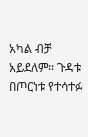አካል ብቻ አይደለም፡፡ ጉዳቱ በጦርነቱ የተሳተፉ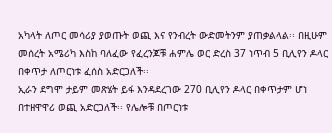አካላት ለጦር መሳሪያ ያወጡት ወጪ እና የንብረት ውድመትንም ያጠቃልላል፡፡ በዚሁም መሰረት አሜሪካ እስከ ባለፈው የፈረንጆቹ ሐምሌ ወር ድረስ 37 ነጥብ 5 ቢሊየን ዶላር በቀጥታ ለጦርነቱ ፈሰስ አድርጋለች፡፡
ኢራን ደግሞ ታይም መጽሄት ይፋ እንዳደረገው 270 ቢሊየን ዶላር በቀጥታም ሆነ በተዘዋዋሪ ወጪ አድርጋለች፡፡ የሌሎቹ በጦርነቱ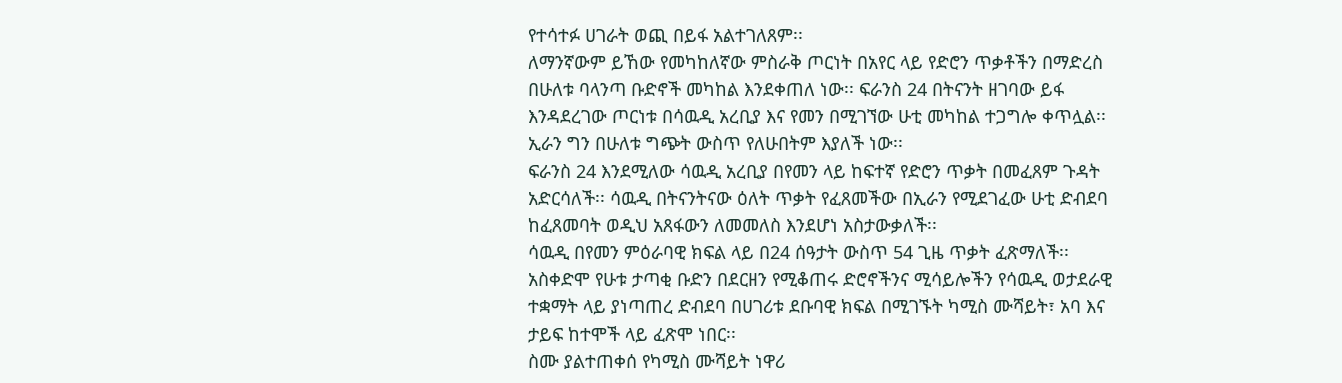የተሳተፉ ሀገራት ወጪ በይፋ አልተገለጸም፡፡
ለማንኛውም ይኸው የመካከለኛው ምስራቅ ጦርነት በአየር ላይ የድሮን ጥቃቶችን በማድረስ በሁለቱ ባላንጣ ቡድኖች መካከል እንደቀጠለ ነው፡፡ ፍራንስ 24 በትናንት ዘገባው ይፋ እንዳደረገው ጦርነቱ በሳዉዲ አረቢያ እና የመን በሚገኘው ሁቲ መካከል ተጋግሎ ቀጥሏል፡፡ ኢራን ግን በሁለቱ ግጭት ውስጥ የለሁበትም እያለች ነው፡፡
ፍራንስ 24 እንደሚለው ሳዉዲ አረቢያ በየመን ላይ ከፍተኛ የድሮን ጥቃት በመፈጸም ጉዳት አድርሳለች፡፡ ሳዉዲ በትናንትናው ዕለት ጥቃት የፈጸመችው በኢራን የሚደገፈው ሁቲ ድብደባ ከፈጸመባት ወዲህ አጸፋውን ለመመለስ እንደሆነ አስታውቃለች፡፡
ሳዉዲ በየመን ምዕራባዊ ክፍል ላይ በ24 ሰዓታት ውስጥ 54 ጊዜ ጥቃት ፈጽማለች፡፡ አስቀድሞ የሁቱ ታጣቂ ቡድን በደርዘን የሚቆጠሩ ድሮኖችንና ሚሳይሎችን የሳዉዲ ወታደራዊ ተቋማት ላይ ያነጣጠረ ድብደባ በሀገሪቱ ደቡባዊ ክፍል በሚገኙት ካሚስ ሙሻይት፣ አባ እና ታይፍ ከተሞች ላይ ፈጽሞ ነበር፡፡
ስሙ ያልተጠቀሰ የካሚስ ሙሻይት ነዋሪ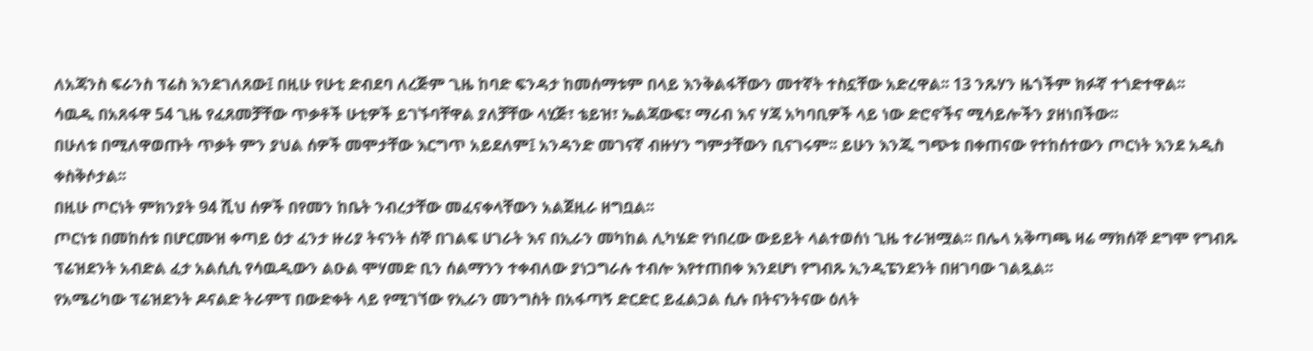ለአጃንስ ፍራንስ ፕሬስ እንደገለጸው፤ በዚሁ የሁቲ ድብደባ ለረጅም ጊዜ ከባድ ፍንዳታ ከመሰማቱም በላይ እንቅልፋቸውን መተኛት ተስኗቸው አድረዋል፡፡ 13 ንጹሃን ዜጎችም ክፉኛ ተጎድተዋል፡፡
ሳዉዲ በአጸፋዋ 54 ጊዜ የፈጸመቻቸው ጥቃቶች ሁቲዎች ይገኙባቸዋል ያለቻቸው ላሂጅ፣ ቴይዝ፣ ኤልጃውፍ፣ ማሪብ እና ሃጃ አካባቢዎች ላይ ነው ድሮኖችና ሚሳይሎችን ያዘነበችው፡፡
በሁለቱ በሚለዋወጡት ጥቃት ምን ያህል ሰዎች መሞታቸው እርግጥ አይደለም፤ አንዳንድ መገናኛ ብዙሃን ግምታቸውን ቢናገሩም፡፡ ይሁን እንጂ ግጭቱ በቀጠናው የተከሰተውን ጦርነት እንደ አዲስ ቀስቅሶታል፡፡
በዚሁ ጦርነት ምክንያት 94 ሺህ ሰዎች በየመን ከቤት ንብረታቸው መፈናቀላቸውን አልጀዚራ ዘግቧል፡፡
ጦርነቱ በመከሰቱ በሆርሙዝ ቀጣይ ዕታ ፈንታ ዙሪያ ትናንት ሰኞ በገልፍ ሀገራት እና በኢራን መካከል ሊካሄድ የነበረው ውይይት ላልተወሰነ ጊዜ ተራዝሟል፡፡ በሌላ አቅጣጫ ዛሬ ማክሰኞ ደግሞ የግብጹ ፕሬዝደንት አብድል ፈታ አልሲሲ የሳዉዲውን ልዑል ሞሃመድ ቢን ሰልማንን ተቀብለው ያነጋግራሉ ተብሎ እየተጠበቀ እንደሆነ የግብጹ ኢንዲፔንደንት በዘገባው ገልጿል፡፡
የአሜሪካው ፕሬዝደንት ዶናልድ ትራምፕ በውድቀት ላይ የሚገኘው የኢራን መንግስት በአፋጣኝ ድርድር ይፈልጋል ሲሉ በትናንትናው ዕለት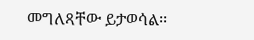መግለጻቸው ይታወሳል፡፡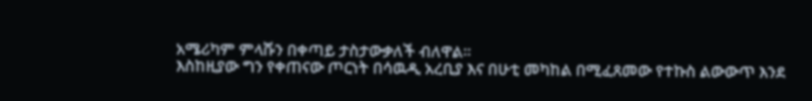አሜሪካም ምላሹን በቀጣይ ታስታውቃለች ብለዋል፡፡
እስከዚያው ግን የቀጠናው ጦርነት በሳዉዲ አረቢያ እና በሁቲ መካከል በሚፈጸመው የተኩስ ልውውጥ እንደ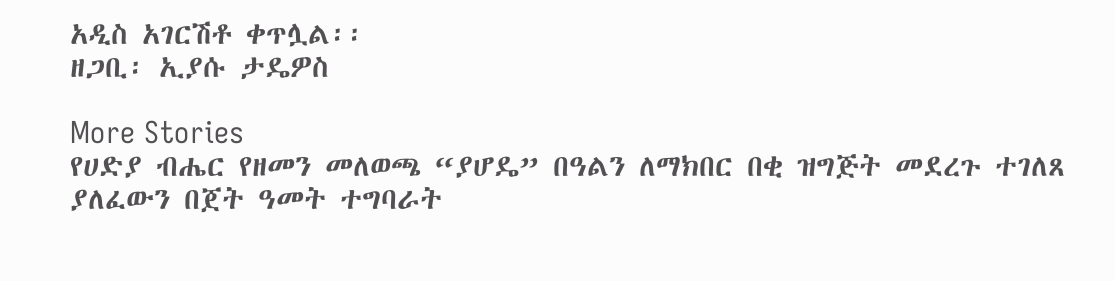አዲስ አገርሽቶ ቀጥሏል፡፡
ዘጋቢ፡ ኢያሱ ታዴዎስ

More Stories
የሀድያ ብሔር የዘመን መለወጫ “ያሆዴ” በዓልን ለማክበር በቂ ዝግጅት መደረጉ ተገለጸ
ያለፈውን በጀት ዓመት ተግባራት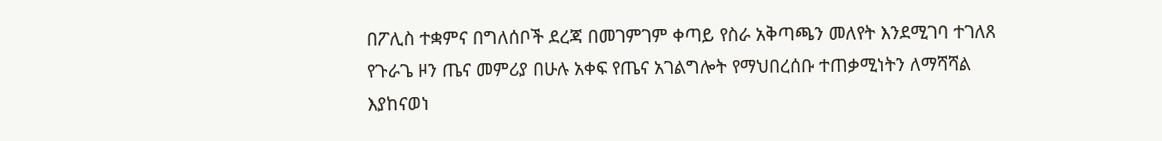በፖሊስ ተቋምና በግለሰቦች ደረጃ በመገምገም ቀጣይ የስራ አቅጣጫን መለየት እንደሚገባ ተገለጸ
የጉራጌ ዞን ጤና መምሪያ በሁሉ አቀፍ የጤና አገልግሎት የማህበረሰቡ ተጠቃሚነትን ለማሻሻል እያከናወነ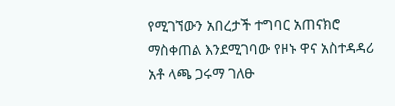የሚገኘውን አበረታች ተግባር አጠናክሮ ማስቀጠል እንደሚገባው የዞኑ ዋና አስተዳዳሪ አቶ ላጫ ጋሩማ ገለፁ